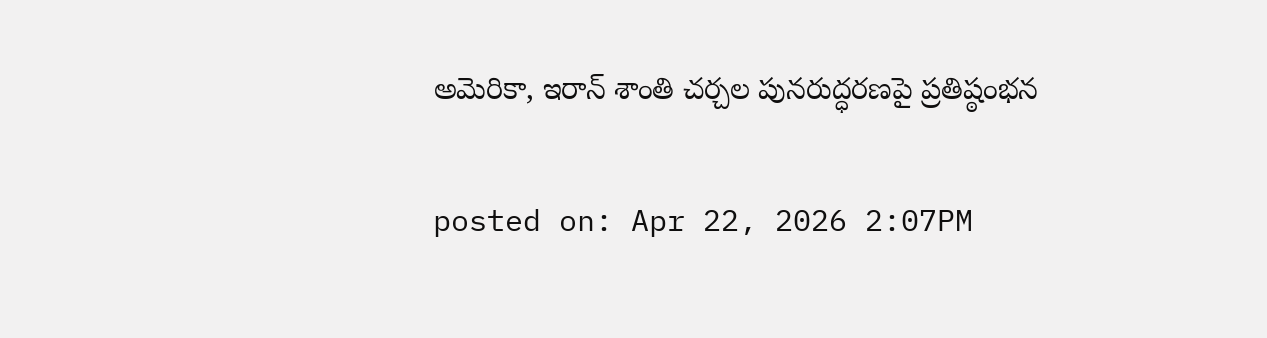అమెరికా, ఇరాన్ శాంతి చర్చల పునరుద్ధరణపై ప్రతిష్ఠంభన

posted on: Apr 22, 2026 2:07PM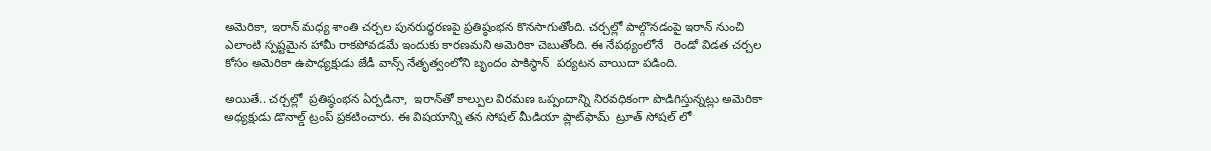అమెరికా, ఇరాన్ మధ్య శాంతి చర్చల పునరుద్ధరణపై ప్రతిష్ఠంభన కొనసాగుతోంది. చర్చల్లో పాల్గొనడంపై ఇరాన్ నుంచి ఎలాంటి స్పష్టమైన హామీ రాకపోవడమే ఇందుకు కారణమని అమెరికా చెబుతోంది. ఈ నేపథ్యంలోనే   రెండో విడత చర్చల కోసం అమెరికా ఉపాధ్యక్షుడు జేడీ వాన్స్ నేతృత్వంలోని బృందం పాకిస్థాన్  పర్యటన వాయిదా పడింది.

అయితే.. చర్చల్లో  ప్రతిష్ఠంభన ఏర్పడినా,  ఇరాన్‌తో కాల్పుల విరమణ ఒప్పందాన్ని నిరవధికంగా పొడిగిస్తున్నట్లు అమెరికా అధ్యక్షుడు డొనాల్డ్ ట్రంప్ ప్రకటించారు. ఈ విషయాన్ని తన సోషల్ మీడియా ప్లాట్‌ఫామ్  ట్రూత్ సోషల్ లో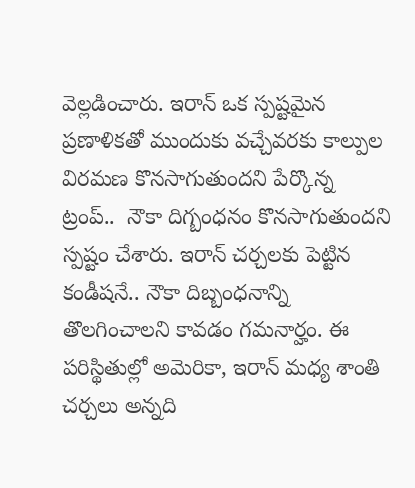వెల్లడించారు. ఇరాన్ ఒక స్పష్టమైన ప్రణాళికతో ముందుకు వచ్చేవరకు కాల్పుల విరమణ కొనసాగుతుందని పేర్కొన్న ట్రంప్..  నౌకా దిగ్బంధనం కొనసాగుతుందని స్పష్టం చేశారు. ఇరాన్ చర్చలకు పెట్టిన కండీషనే.. నౌకా దిబ్బంధనాన్ని తొలగించాలని కావడం గమనార్హం. ఈ పరిస్థితుల్లో అమెరికా, ఇరాన్ మధ్య శాంతి చర్చలు అన్నది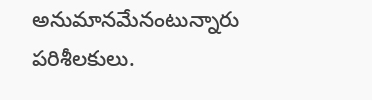అనుమానమేనంటున్నారు పరిశీలకులు.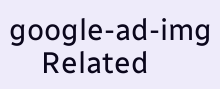google-ad-img
    Related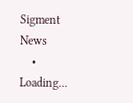Sigment News
    • Loading...